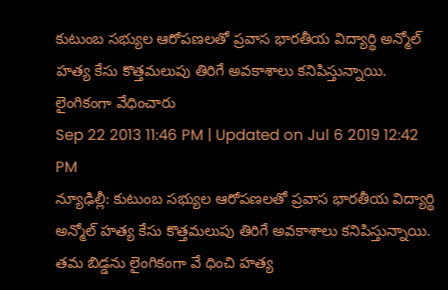కుటుంబ సభ్యుల ఆరోపణలతో ప్రవాస భారతీయ విద్యార్థి అన్మోల్ హత్య కేసు కొత్తమలుపు తిరిగే అవకాశాలు కనిపిస్తున్నాయి.
లైంగికంగా వేధించారు
Sep 22 2013 11:46 PM | Updated on Jul 6 2019 12:42 PM
న్యూఢిల్లీ: కుటుంబ సభ్యుల ఆరోపణలతో ప్రవాస భారతీయ విద్యార్థి అన్మోల్ హత్య కేసు కొత్తమలుపు తిరిగే అవకాశాలు కనిపిస్తున్నాయి. తమ బిడ్డను లైంగికంగా వే ధించి హత్య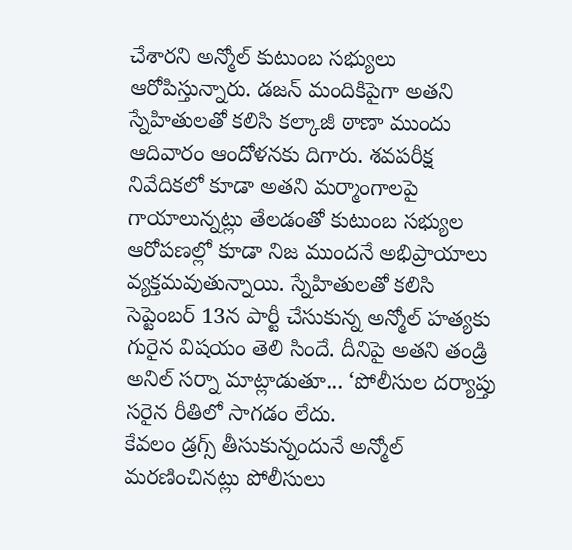చేశారని అన్మోల్ కుటుంబ సభ్యులు ఆరోపిస్తున్నారు. డజన్ మందికిపైగా అతని స్నేహితులతో కలిసి కల్కాజీ ఠాణా ముందు ఆదివారం ఆందోళనకు దిగారు. శవపరీక్ష నివేదికలో కూడా అతని మర్మాంగాలపై గాయాలున్నట్లు తేలడంతో కుటుంబ సభ్యుల ఆరోపణల్లో కూడా నిజ ముందనే అభిప్రాయాలు వ్యక్తమవుతున్నాయి. స్నేహితులతో కలిసి సెప్టెంబర్ 13న పార్టీ చేసుకున్న అన్మోల్ హత్యకు గురైన విషయం తెలి సిందే. దీనిపై అతని తండ్రి అనిల్ సర్నా మాట్లాడుతూ... ‘పోలీసుల దర్యాప్తు సరైన రీతిలో సాగడం లేదు.
కేవలం డ్రగ్స్ తీసుకున్నందునే అన్మోల్ మరణించినట్లు పోలీసులు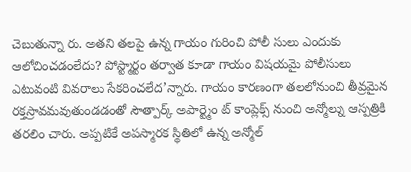చెబుతున్నా రు. అతని తలపై ఉన్న గాయం గురించి పోలీ సులు ఎందుకు ఆలోచించడంలేదు? పోస్ట్మార్టం తర్వాత కూడా గాయం విషయమై పోలీసులు ఎటువంటి వివరాలు సేకరించలేద’న్నారు. గాయం కారణంగా తలలోనుంచి తీవ్రమైన రక్తస్రావమవుతుండడంతో సౌత్పార్క్ అపార్ట్మెం ట్ కాంప్లెక్స్ నుంచి అన్మోల్ను ఆస్పత్రికి తరలిం చారు. అప్పటికే అపస్మారక స్థితిలో ఉన్న అన్మోల్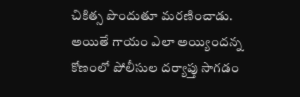చికిత్స పొందుతూ మరణించాడు.
అయితే గాయం ఎలా అయ్యిందన్న కోణంలో పోలీసుల దర్యాప్తు సాగడం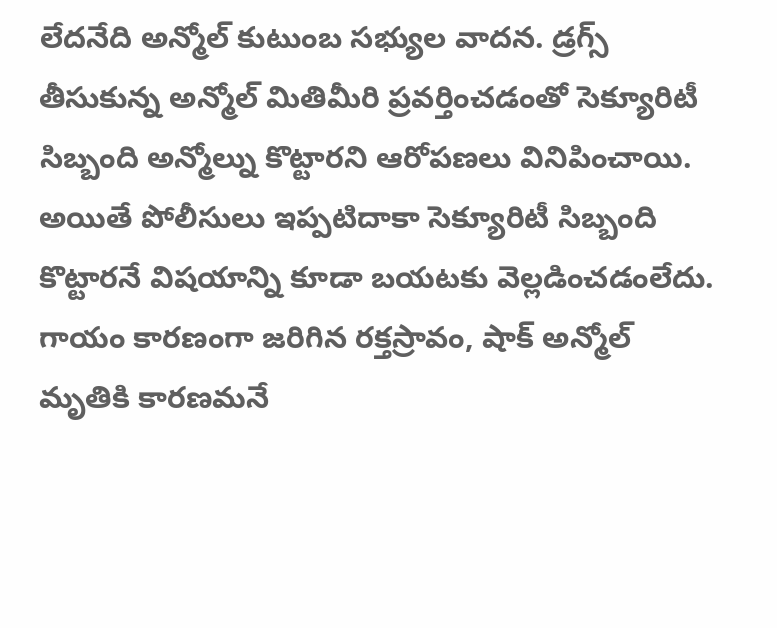లేదనేది అన్మోల్ కుటుంబ సభ్యుల వాదన. డ్రగ్స్ తీసుకున్న అన్మోల్ మితిమీరి ప్రవర్తించడంతో సెక్యూరిటీ సిబ్బంది అన్మోల్ను కొట్టారని ఆరోపణలు వినిపించాయి. అయితే పోలీసులు ఇప్పటిదాకా సెక్యూరిటీ సిబ్బంది కొట్టారనే విషయాన్ని కూడా బయటకు వెల్లడించడంలేదు. గాయం కారణంగా జరిగిన రక్తస్రావం, షాక్ అన్మోల్ మృతికి కారణమనే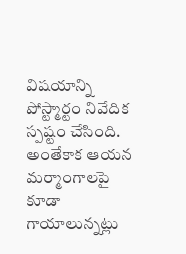విషయాన్ని పోస్ట్మార్టం నివేదిక స్పష్టం చేసింది. అంతేకాక ఆయన మర్మాంగాలపై కూడా గాయాలున్నట్లు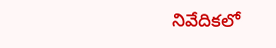నివేదికలో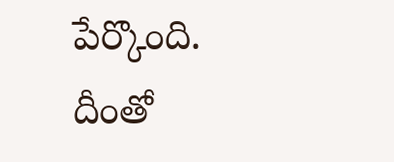పేర్కొంది. దీంతో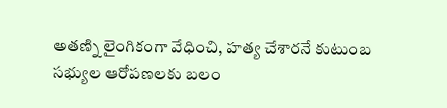అతణ్ని లైంగికంగా వేధించి, హత్య చేశారనే కుటుంబ సభ్యుల ఆరోపణలకు బలం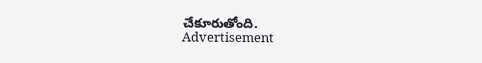చేకూరుతోంది.
Advertisement